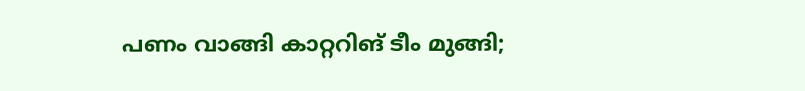പണം വാങ്ങി കാറ്ററിങ് ടീം മുങ്ങി;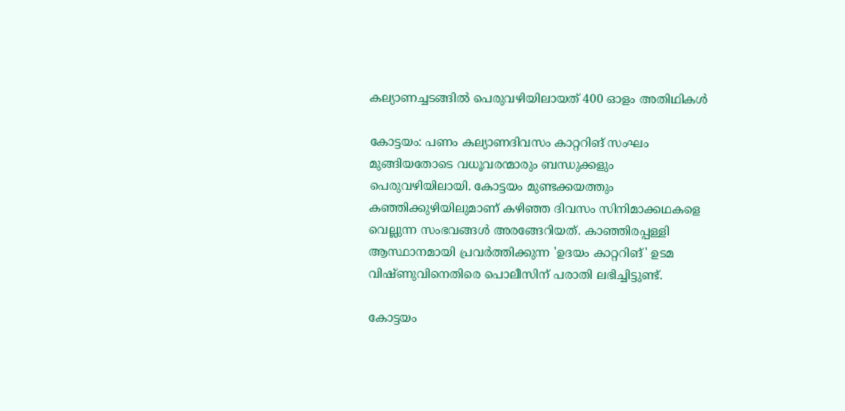കല്യാണച്ചടങ്ങിൽ പെരുവഴിയിലായത് 400 ഓളം അതിഥികൾ

കോട്ടയം: പണം കല്യാണദിവസം കാറ്ററിങ് സംഘം മുങ്ങിയതോടെ വധൂവരന്മാരും ബന്ധുക്കളും പെരുവഴിയിലായി. കോട്ടയം മുണ്ടക്കയത്തും കഞ്ഞിക്കുഴിയിലുമാണ് കഴിഞ്ഞ ദിവസം സിനിമാക്കഥകളെ വെല്ലുന്ന സംഭവങ്ങൾ അരങ്ങേറിയത്. കാഞ്ഞിരപ്പള്ളി ആസ്ഥാനമായി പ്രവർത്തിക്കുന്ന 'ഉദയം കാറ്ററിങ്' ഉടമ വിഷ്ണുവിനെതിരെ പൊലീസിന് പരാതി ലഭിച്ചിട്ടുണ്ട്.

കോട്ടയം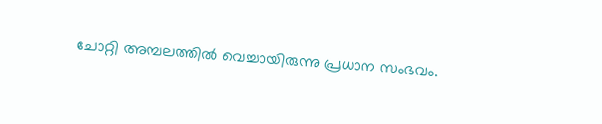ചോറ്റി അമ്പലത്തിൽ വെച്ചായിരുന്നു പ്രധാന സംഭവം.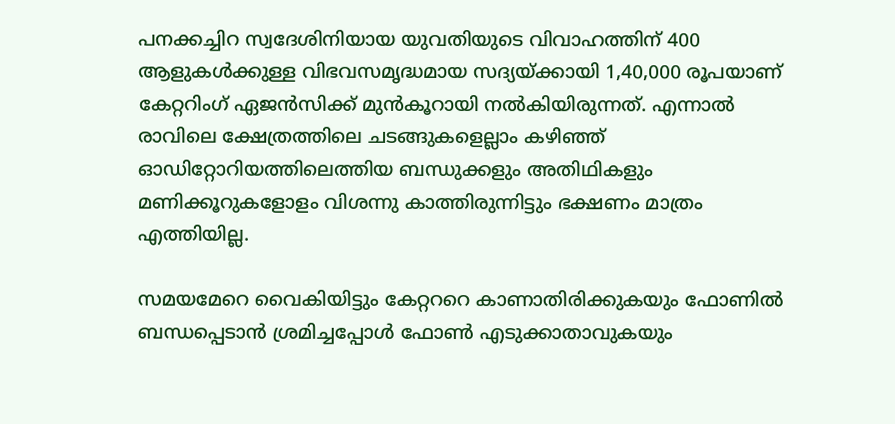പനക്കച്ചിറ സ്വദേശിനിയായ യുവതിയുടെ വിവാഹത്തിന് 400 ആളുകൾക്കുള്ള വിഭവസമൃദ്ധമായ സദ്യയ്ക്കായി 1,40,000 രൂപയാണ് കേറ്ററിംഗ് ഏജൻസിക്ക് മുൻകൂറായി നൽകിയിരുന്നത്. എന്നാൽ രാവിലെ ക്ഷേത്രത്തിലെ ചടങ്ങുകളെല്ലാം കഴിഞ്ഞ് ഓഡിറ്റോറിയത്തിലെത്തിയ ബന്ധുക്കളും അതിഥികളും മണിക്കൂറുകളോളം വിശന്നു കാത്തിരുന്നിട്ടും ഭക്ഷണം മാത്രം എത്തിയില്ല.

സമയമേറെ വൈകിയിട്ടും കേറ്റററെ കാണാതിരിക്കുകയും ഫോണിൽ ബന്ധപ്പെടാൻ ശ്രമിച്ചപ്പോൾ ഫോൺ എടുക്കാതാവുകയും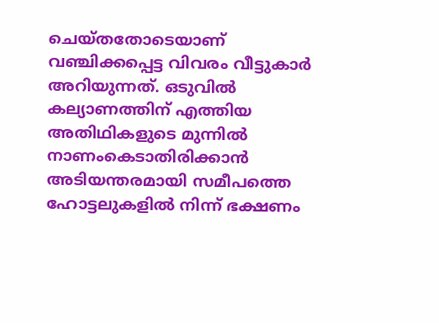ചെയ്തതോടെയാണ് വഞ്ചിക്കപ്പെട്ട വിവരം വീട്ടുകാർ അറിയുന്നത്. ഒടുവിൽ കല്യാണത്തിന് എത്തിയ അതിഥികളുടെ മുന്നിൽ നാണംകെടാതിരിക്കാൻ അടിയന്തരമായി സമീപത്തെ ഹോട്ടലുകളിൽ നിന്ന് ഭക്ഷണം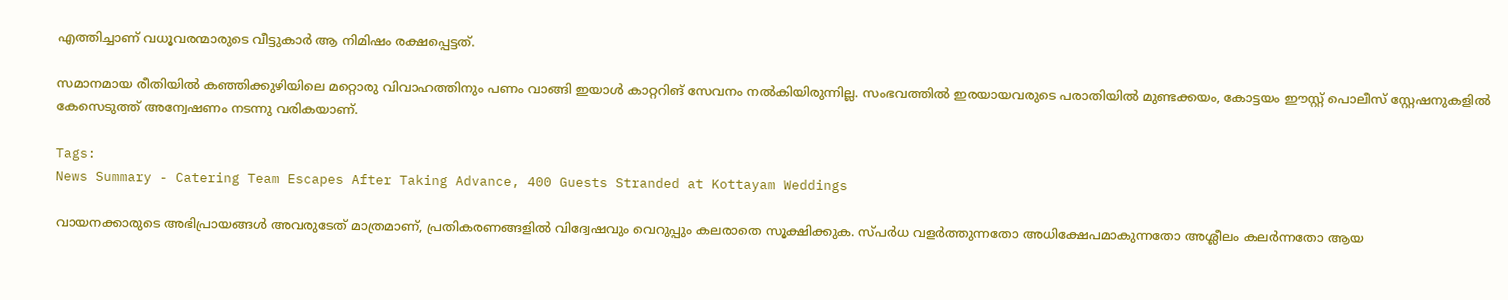എത്തിച്ചാണ് വധൂവരന്മാരുടെ വീട്ടുകാർ ആ നിമിഷം രക്ഷപ്പെട്ടത്.

സമാനമായ രീതിയിൽ കഞ്ഞിക്കുഴിയിലെ മറ്റൊരു വിവാഹത്തിനും പണം വാങ്ങി ഇയാൾ കാറ്ററിങ് സേവനം നൽകിയിരുന്നില്ല. സംഭവത്തിൽ ഇരയായവരുടെ പരാതിയിൽ മുണ്ടക്കയം, കോട്ടയം ഈസ്റ്റ് പൊലീസ് സ്റ്റേഷനുകളിൽ കേസെടുത്ത് അന്വേഷണം നടന്നു വരികയാണ്.

Tags:
News Summary - Catering Team Escapes After Taking Advance, 400 Guests Stranded at Kottayam Weddings

വായനക്കാരുടെ അഭിപ്രായങ്ങള്‍ അവരുടേത് മാത്രമാണ്, പ്രതികരണങ്ങളിൽ വിദ്വേഷവും വെറുപ്പും കലരാതെ സൂക്ഷിക്കുക. സ്പർധ വളർത്തുന്നതോ അധിക്ഷേപമാകുന്നതോ അശ്ലീലം കലർന്നതോ ആയ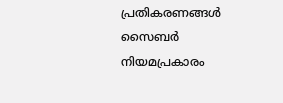പ്രതികരണങ്ങൾ സൈബർ നിയമപ്രകാരം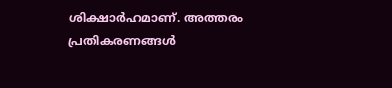ശിക്ഷാർഹമാണ്. അത്തരം പ്രതികരണങ്ങൾ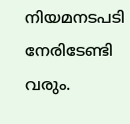നിയമനടപടി നേരിടേണ്ടി വരും.